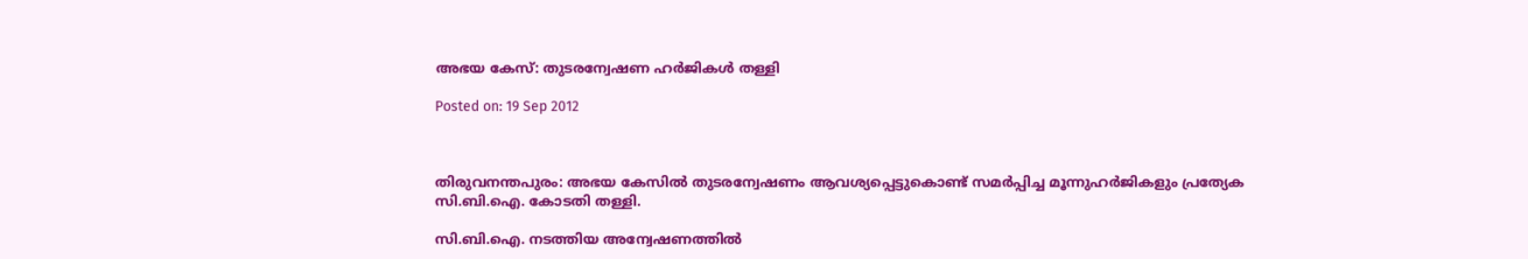അഭയ കേസ്: തുടരന്വേഷണ ഹര്‍ജികള്‍ തള്ളി

Posted on: 19 Sep 2012



തിരുവനന്തപുരം: അഭയ കേസില്‍ തുടരന്വേഷണം ആവശ്യപ്പെട്ടുകൊണ്ട് സമര്‍പ്പിച്ച മൂന്നുഹര്‍ജികളും പ്രത്യേക സി.ബി.ഐ. കോടതി തള്ളി.

സി.ബി.ഐ. നടത്തിയ അന്വേഷണത്തില്‍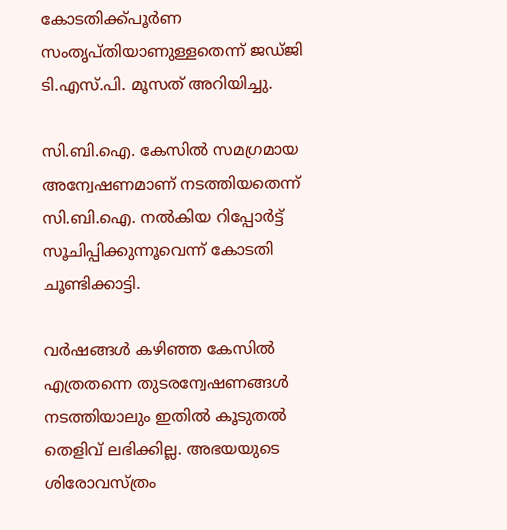കോടതിക്ക്പൂര്‍ണ സംതൃപ്തിയാണുള്ളതെന്ന് ജഡ്ജി ടി.എസ്.പി. മൂസത് അറിയിച്ചു.

സി.ബി.ഐ. കേസില്‍ സമഗ്രമായ അന്വേഷണമാണ് നടത്തിയതെന്ന് സി.ബി.ഐ. നല്‍കിയ റിപ്പോര്‍ട്ട് സൂചിപ്പിക്കുന്നൂവെന്ന് കോടതി ചൂണ്ടിക്കാട്ടി.

വര്‍ഷങ്ങള്‍ കഴിഞ്ഞ കേസില്‍ എത്രതന്നെ തുടരന്വേഷണങ്ങള്‍ നടത്തിയാലും ഇതില്‍ കൂടുതല്‍ തെളിവ് ലഭിക്കില്ല. അഭയയുടെ ശിരോവസ്ത്രം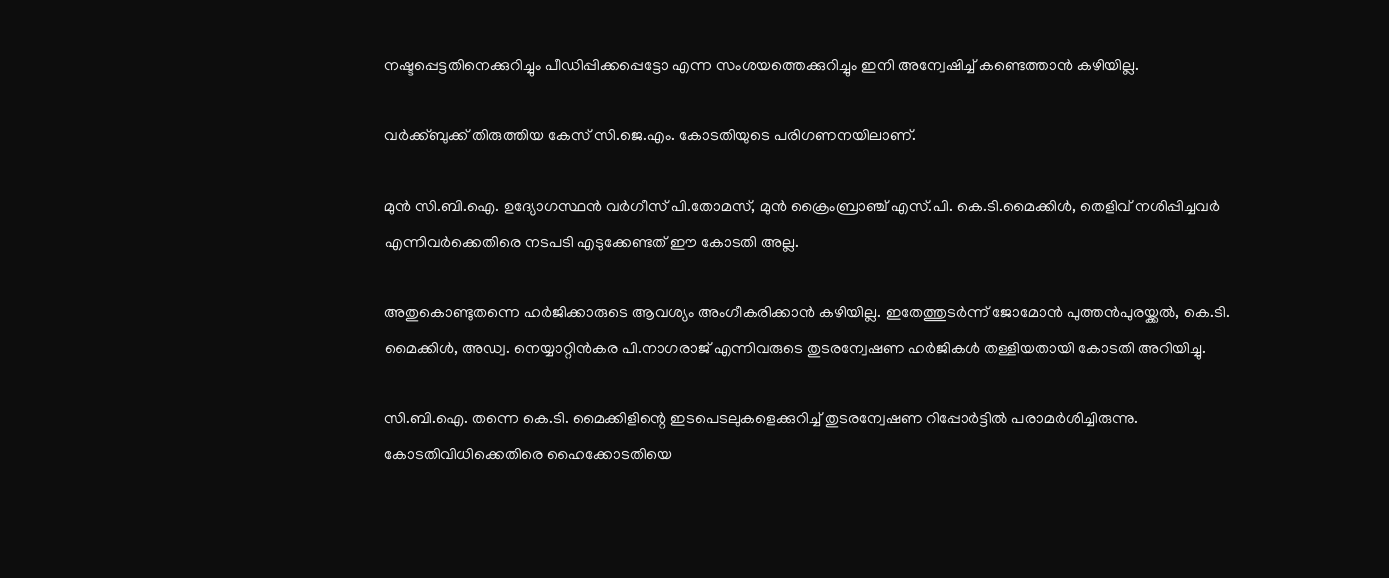നഷ്ടപ്പെട്ടതിനെക്കുറിച്ചും പീഡിപ്പിക്കപ്പെട്ടോ എന്ന സംശയത്തെക്കുറിച്ചും ഇനി അന്വേഷിച്ച് കണ്ടെത്താന്‍ കഴിയില്ല.

വര്‍ക്ക്ബുക്ക് തിരുത്തിയ കേസ് സി.ജെ.എം. കോടതിയുടെ പരിഗണനയിലാണ്.

മുന്‍ സി.ബി.ഐ. ഉദ്യോഗസ്ഥന്‍ വര്‍ഗീസ് പി.തോമസ്, മുന്‍ ക്രൈംബ്രാഞ്ച് എസ്.പി. കെ.ടി.മൈക്കിള്‍, തെളിവ് നശിപ്പിച്ചവര്‍ എന്നിവര്‍ക്കെതിരെ നടപടി എടുക്കേണ്ടത് ഈ കോടതി അല്ല.

അതുകൊണ്ടുതന്നെ ഹര്‍ജിക്കാരുടെ ആവശ്യം അംഗീകരിക്കാന്‍ കഴിയില്ല. ഇതേത്തുടര്‍ന്ന് ജോമോന്‍ പുത്തന്‍പുരയ്ക്കല്‍, കെ.ടി. മൈക്കിള്‍, അഡ്വ. നെയ്യാറ്റിന്‍കര പി.നാഗരാജ് എന്നിവരുടെ തുടരന്വേഷണ ഹര്‍ജികള്‍ തള്ളിയതായി കോടതി അറിയിച്ചു.

സി.ബി.ഐ. തന്നെ കെ.ടി. മൈക്കിളിന്റെ ഇടപെടലുകളെക്കുറിച്ച് തുടരന്വേഷണ റിപ്പോര്‍ട്ടില്‍ പരാമര്‍ശിച്ചിരുന്നു. കോടതിവിധിക്കെതിരെ ഹൈക്കോടതിയെ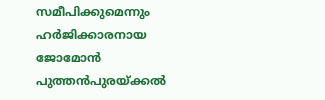സമീപിക്കുമെന്നും ഹര്‍ജിക്കാരനായ ജോമോന്‍ പുത്തന്‍പുരയ്ക്കല്‍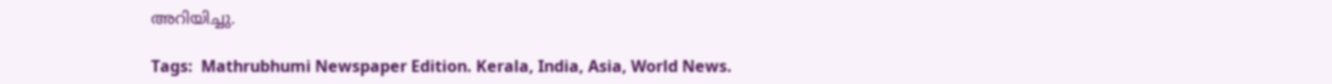അറിയിച്ചു.

Tags:  Mathrubhumi Newspaper Edition. Kerala, India, Asia, World News.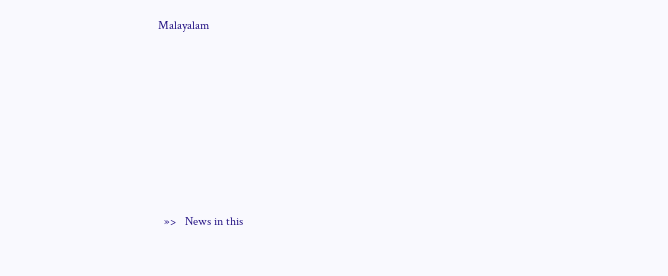Malayalam











  »>   News in this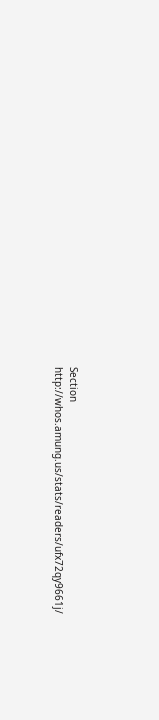Section
http://whos.amung.us/stats/readers/ufx72qy9661j/